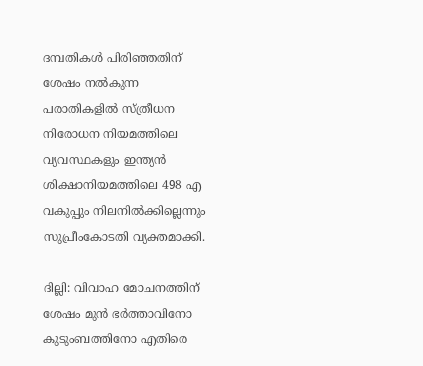ദമ്പതികള്‍ പിരിഞ്ഞതിന് ശേഷം നല്‍കുന്ന പരാതികളില്‍ സ്ത്രീധന നിരോധന നിയമത്തിലെ വ്യവസ്ഥകളും ഇന്ത്യന്‍ ശിക്ഷാനിയമത്തിലെ 498 എ വകുപ്പും നിലനില്‍ക്കില്ലെന്നും സുപ്രീംകോടതി വ്യക്തമാക്കി.

ദില്ലി: വിവാഹ മോചനത്തിന് ശേഷം മുന്‍ ഭര്‍ത്താവിനോ കുടുംബത്തിനോ എതിരെ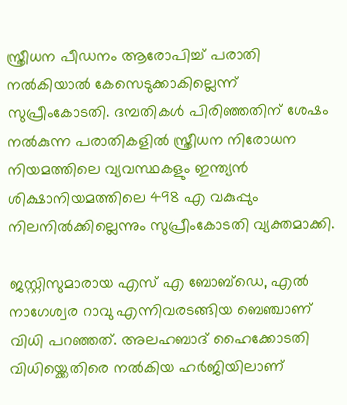സ്ത്രീധന പീഡനം ആരോപിച്ച് പരാതി നല്‍കിയാല്‍ കേസെടുക്കാകില്ലെന്ന് സുപ്രീംകോടതി. ദമ്പതികള്‍ പിരിഞ്ഞതിന് ശേഷം നല്‍കുന്ന പരാതികളില്‍ സ്ത്രീധന നിരോധന നിയമത്തിലെ വ്യവസ്ഥകളും ഇന്ത്യന്‍ ശിക്ഷാനിയമത്തിലെ 498 എ വകുപ്പും നിലനില്‍ക്കില്ലെന്നും സുപ്രീംകോടതി വ്യക്തമാക്കി.

ജസ്റ്റിസുമാരായ എസ് എ ബോബ്ഡെ, എല്‍ നാഗേശ്വര റാവു എന്നിവരടങ്ങിയ ബെഞ്ചാണ് വിധി പറഞ്ഞത്. അലഹബാദ് ഹൈക്കോടതി വിധിയ്ക്കെതിരെ നല്‍കിയ ഹര്‍ജിയിലാണ്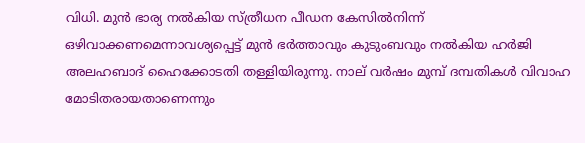വിധി. മുന്‍ ഭാര്യ നല്‍കിയ സ്ത്രീധന പീഡന കേസില്‍നിന്ന് ഒഴിവാക്കണമെന്നാവശ്യപ്പെട്ട് മുന്‍ ഭര്‍ത്താവും കുടുംബവും നല്‍കിയ ഹര്‍ജി അലഹബാദ് ഹൈക്കോടതി തള്ളിയിരുന്നു. നാല് വര്‍ഷം മുമ്പ് ദമ്പതികള്‍ വിവാഹ മോടിതരായതാണെന്നും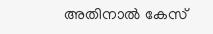അതിനാല്‍ കേസ്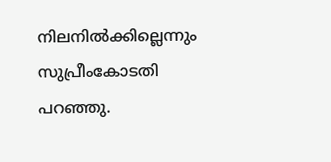നിലനില്‍ക്കില്ലെന്നും സുപ്രീംകോടതി പറഞ്ഞു.